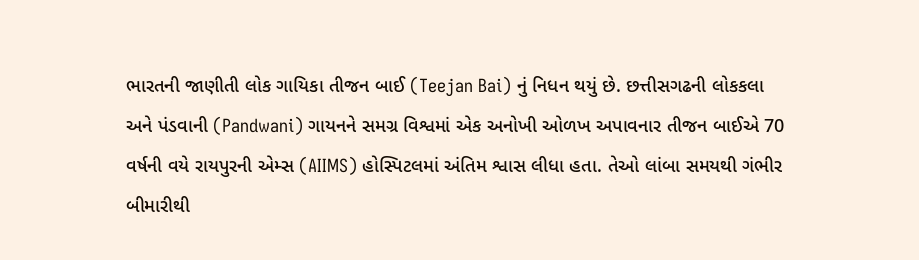ભારતની જાણીતી લોક ગાયિકા તીજન બાઈ (Teejan Bai) નું નિધન થયું છે. છત્તીસગઢની લોકકલા અને પંડવાની (Pandwani) ગાયનને સમગ્ર વિશ્વમાં એક અનોખી ઓળખ અપાવનાર તીજન બાઈએ 70 વર્ષની વયે રાયપુરની એમ્સ (AIIMS) હોસ્પિટલમાં અંતિમ શ્વાસ લીધા હતા. તેઓ લાંબા સમયથી ગંભીર બીમારીથી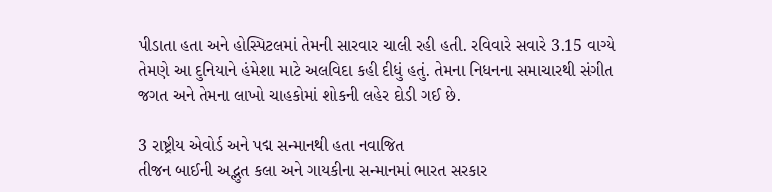પીડાતા હતા અને હોસ્પિટલમાં તેમની સારવાર ચાલી રહી હતી. રવિવારે સવારે 3.15 વાગ્યે તેમણે આ દુનિયાને હંમેશા માટે અલવિદા કહી દીધું હતું. તેમના નિધનના સમાચારથી સંગીત જગત અને તેમના લાખો ચાહકોમાં શોકની લહેર દોડી ગઈ છે.

3 રાષ્ટ્રીય એવોર્ડ અને પદ્મ સન્માનથી હતા નવાજિત
તીજન બાઈની અદ્ભુત કલા અને ગાયકીના સન્માનમાં ભારત સરકાર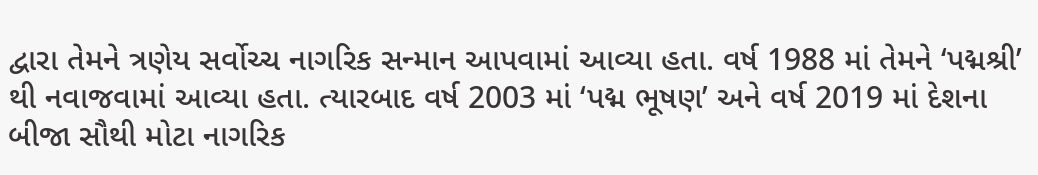દ્વારા તેમને ત્રણેય સર્વોચ્ચ નાગરિક સન્માન આપવામાં આવ્યા હતા. વર્ષ 1988 માં તેમને ‘પદ્મશ્રી’ થી નવાજવામાં આવ્યા હતા. ત્યારબાદ વર્ષ 2003 માં ‘પદ્મ ભૂષણ’ અને વર્ષ 2019 માં દેશના બીજા સૌથી મોટા નાગરિક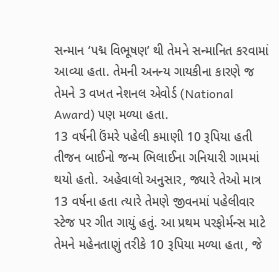સન્માન ‘પદ્મ વિભૂષણ’ થી તેમને સન્માનિત કરવામાં આવ્યા હતા. તેમની અનન્ય ગાયકીના કારણે જ તેમને 3 વખત નેશનલ એવોર્ડ (National Award) પણ મળ્યા હતા.
13 વર્ષની ઉંમરે પહેલી કમાણી 10 રૂપિયા હતી
તીજન બાઈનો જન્મ ભિલાઈના ગનિયારી ગામમાં થયો હતો. અહેવાલો અનુસાર, જ્યારે તેઓ માત્ર 13 વર્ષના હતા ત્યારે તેમણે જીવનમાં પહેલીવાર સ્ટેજ પર ગીત ગાયું હતું. આ પ્રથમ પરફોર્મન્સ માટે તેમને મહેનતાણું તરીકે 10 રૂપિયા મળ્યા હતા, જે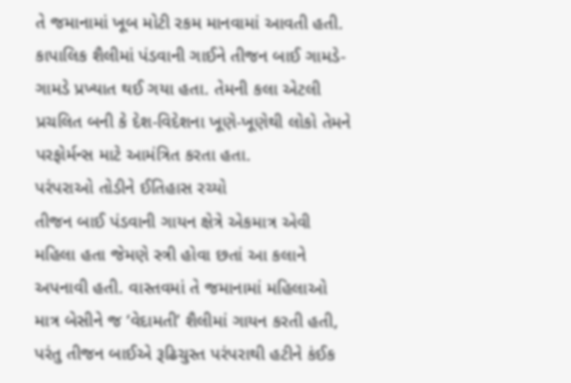તે જમાનામાં ખૂબ મોટી રકમ માનવામાં આવતી હતી. કાપાલિક શૈલીમાં પંડવાની ગાઈને તીજન બાઈ ગામડે-ગામડે પ્રખ્યાત થઈ ગયા હતા. તેમની કલા એટલી પ્રચલિત બની કે દેશ-વિદેશના ખૂણે-ખૂણેથી લોકો તેમને પરફોર્મન્સ માટે આમંત્રિત કરતા હતા.
પરંપરાઓ તોડીને ઈતિહાસ રચ્યો
તીજન બાઈ પંડવાની ગાયન ક્ષેત્રે એકમાત્ર એવી મહિલા હતા જેમણે સ્ત્રી હોવા છતાં આ કલાને અપનાવી હતી. વાસ્તવમાં તે જમાનામાં મહિલાઓ માત્ર બેસીને જ ‘વેદામતી’ શૈલીમાં ગાયન કરતી હતી, પરંતુ તીજન બાઈએ રૂઢિચુસ્ત પરંપરાથી હટીને કંઈક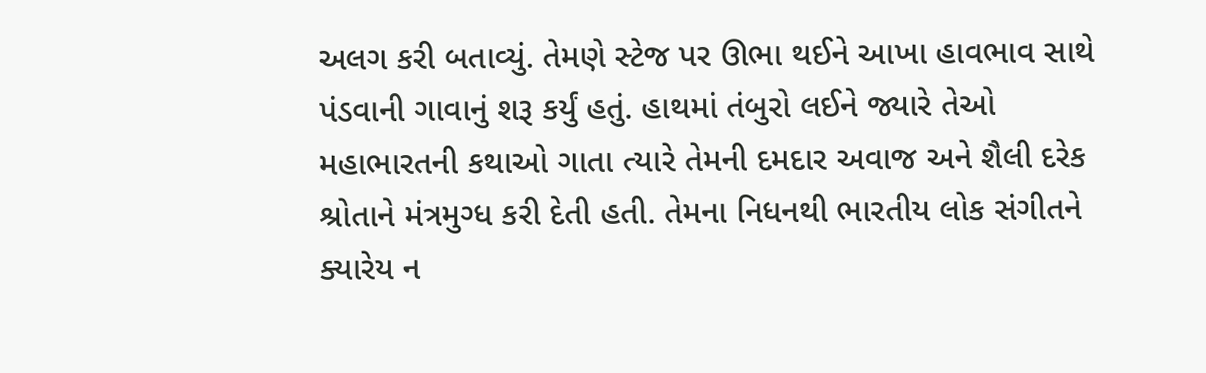અલગ કરી બતાવ્યું. તેમણે સ્ટેજ પર ઊભા થઈને આખા હાવભાવ સાથે પંડવાની ગાવાનું શરૂ કર્યું હતું. હાથમાં તંબુરો લઈને જ્યારે તેઓ મહાભારતની કથાઓ ગાતા ત્યારે તેમની દમદાર અવાજ અને શૈલી દરેક શ્રોતાને મંત્રમુગ્ધ કરી દેતી હતી. તેમના નિધનથી ભારતીય લોક સંગીતને ક્યારેય ન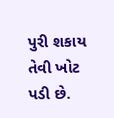પુરી શકાય તેવી ખોટ પડી છે.